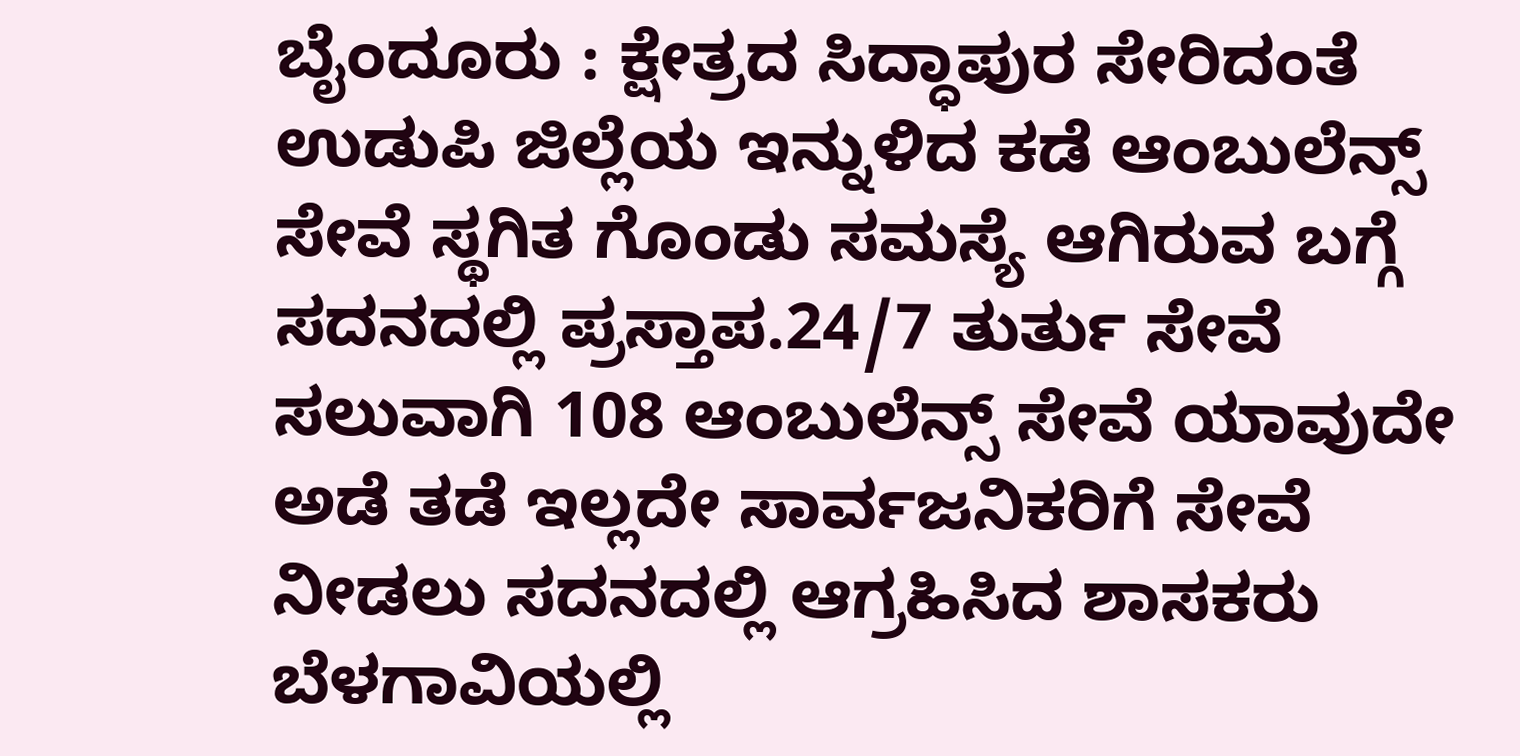ಬೈಂದೂರು : ಕ್ಷೇತ್ರದ ಸಿದ್ಧಾಪುರ ಸೇರಿದಂತೆ ಉಡುಪಿ ಜಿಲ್ಲೆಯ ಇನ್ನುಳಿದ ಕಡೆ ಆಂಬುಲೆನ್ಸ್ ಸೇವೆ ಸ್ಥಗಿತ ಗೊಂಡು ಸಮಸ್ಯೆ ಆಗಿರುವ ಬಗ್ಗೆ ಸದನದಲ್ಲಿ ಪ್ರಸ್ತಾಪ.24/7 ತುರ್ತು ಸೇವೆ ಸಲುವಾಗಿ 108 ಆಂಬುಲೆನ್ಸ್ ಸೇವೆ ಯಾವುದೇ ಅಡೆ ತಡೆ ಇಲ್ಲದೇ ಸಾರ್ವಜನಿಕರಿಗೆ ಸೇವೆ ನೀಡಲು ಸದನದಲ್ಲಿ ಆಗ್ರಹಿಸಿದ ಶಾಸಕರು
ಬೆಳಗಾವಿಯಲ್ಲಿ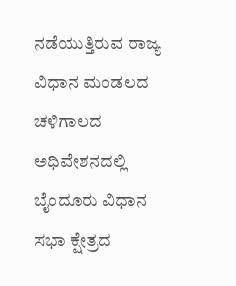ನಡೆಯುತ್ತಿರುವ ರಾಜ್ಯ ವಿಧಾನ ಮಂಡಲದ ಚಳಿಗಾಲದ ಅಧಿವೇಶನದಲ್ಲಿ ಬೈಂದೂರು ವಿಧಾನ ಸಭಾ ಕ್ಷೇತ್ರದ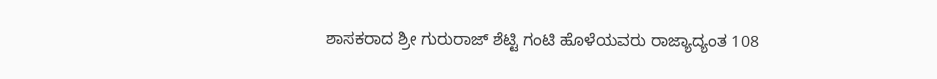ಶಾಸಕರಾದ ಶ್ರೀ ಗುರುರಾಜ್ ಶೆಟ್ಟಿ ಗಂಟಿ ಹೊಳೆಯವರು ರಾಜ್ಯಾದ್ಯಂತ 108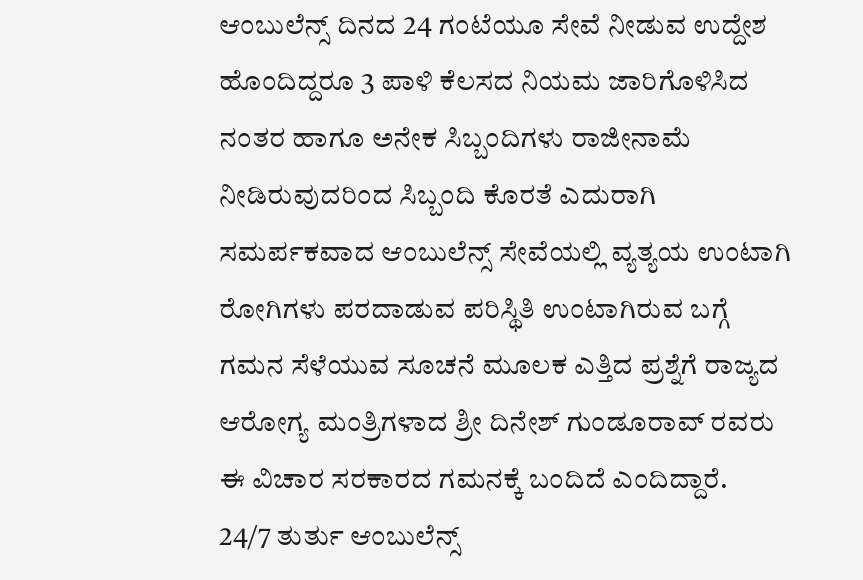ಆಂಬುಲೆನ್ಸ್ ದಿನದ 24 ಗಂಟೆಯೂ ಸೇವೆ ನೀಡುವ ಉದ್ದೇಶ ಹೊಂದಿದ್ದರೂ 3 ಪಾಳಿ ಕೆಲಸದ ನಿಯಮ ಜಾರಿಗೊಳಿಸಿದ ನಂತರ ಹಾಗೂ ಅನೇಕ ಸಿಬ್ಬಂದಿಗಳು ರಾಜೀನಾಮೆ ನೀಡಿರುವುದರಿಂದ ಸಿಬ್ಬಂದಿ ಕೊರತೆ ಎದುರಾಗಿ ಸಮರ್ಪಕವಾದ ಆಂಬುಲೆನ್ಸ್ ಸೇವೆಯಲ್ಲಿ ವ್ಯತ್ಯಯ ಉಂಟಾಗಿ ರೋಗಿಗಳು ಪರದಾಡುವ ಪರಿಸ್ಥಿತಿ ಉಂಟಾಗಿರುವ ಬಗ್ಗೆ ಗಮನ ಸೆಳೆಯುವ ಸೂಚನೆ ಮೂಲಕ ಎತ್ತಿದ ಪ್ರಶ್ನೆಗೆ ರಾಜ್ಯದ ಆರೋಗ್ಯ ಮಂತ್ರಿಗಳಾದ ಶ್ರೀ ದಿನೇಶ್ ಗುಂಡೂರಾವ್ ರವರು ಈ ವಿಚಾರ ಸರಕಾರದ ಗಮನಕ್ಕೆ ಬಂದಿದೆ ಎಂದಿದ್ದಾರೆ.
24/7 ತುರ್ತು ಆಂಬುಲೆನ್ಸ್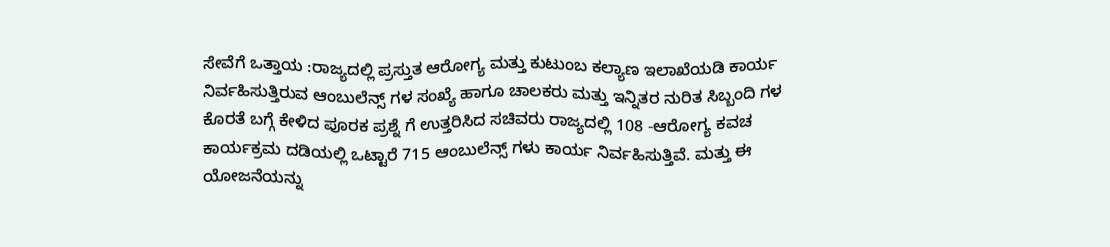ಸೇವೆಗೆ ಒತ್ತಾಯ :ರಾಜ್ಯದಲ್ಲಿ ಪ್ರಸ್ತುತ ಆರೋಗ್ಯ ಮತ್ತು ಕುಟುಂಬ ಕಲ್ಯಾಣ ಇಲಾಖೆಯಡಿ ಕಾರ್ಯ ನಿರ್ವಹಿಸುತ್ತಿರುವ ಆಂಬುಲೆನ್ಸ್ ಗಳ ಸಂಖ್ಯೆ ಹಾಗೂ ಚಾಲಕರು ಮತ್ತು ಇನ್ನಿತರ ನುರಿತ ಸಿಬ್ಬಂದಿ ಗಳ ಕೊರತೆ ಬಗ್ಗೆ ಕೇಳಿದ ಪೂರಕ ಪ್ರಶ್ನೆ ಗೆ ಉತ್ತರಿಸಿದ ಸಚಿವರು ರಾಜ್ಯದಲ್ಲಿ 108 -ಆರೋಗ್ಯ ಕವಚ ಕಾರ್ಯಕ್ರಮ ದಡಿಯಲ್ಲಿ ಒಟ್ಟಾರೆ 715 ಆಂಬುಲೆನ್ಸ್ ಗಳು ಕಾರ್ಯ ನಿರ್ವಹಿಸುತ್ತಿವೆ. ಮತ್ತು ಈ ಯೋಜನೆಯನ್ನು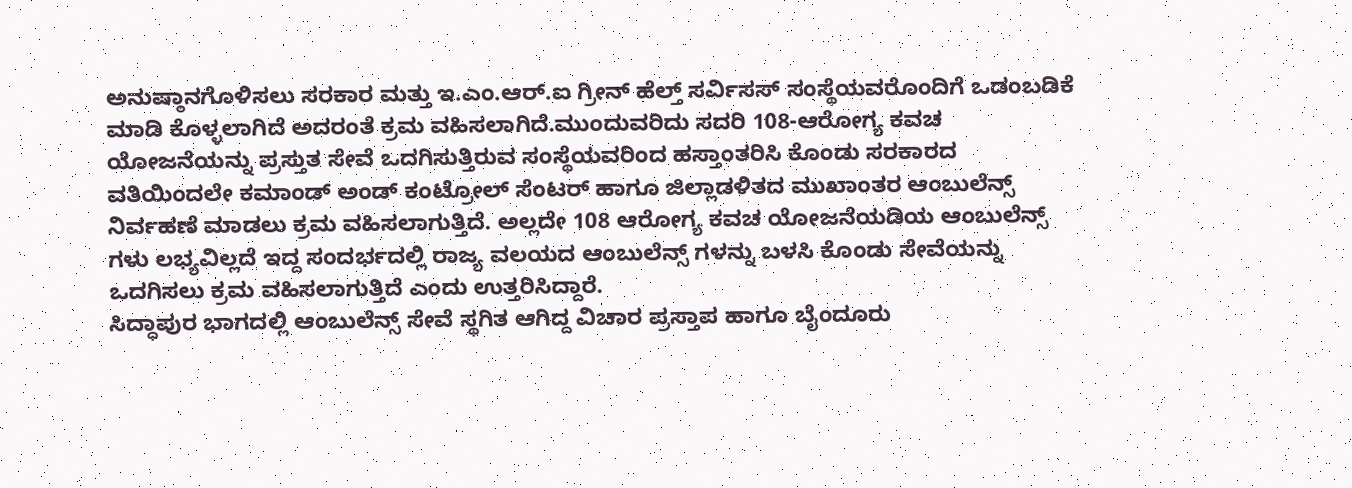ಅನುಷ್ಠಾನಗೊಳಿಸಲು ಸರಕಾರ ಮತ್ತು ಇ.ಎಂ.ಆರ್.ಐ ಗ್ರೀನ್ ಹೆಲ್ತ್ ಸರ್ವಿಸಸ್ ಸಂಸ್ಥೆಯವರೊಂದಿಗೆ ಒಡಂಬಡಿಕೆ ಮಾಡಿ ಕೊಳ್ಳಲಾಗಿದೆ ಅದರಂತೆ ಕ್ರಮ ವಹಿಸಲಾಗಿದೆ.ಮುಂದುವರಿದು ಸದರಿ 108-ಆರೋಗ್ಯ ಕವಚ ಯೋಜನೆಯನ್ನು ಪ್ರಸ್ತುತ ಸೇವೆ ಒದಗಿಸುತ್ತಿರುವ ಸಂಸ್ಥೆಯವರಿಂದ ಹಸ್ತಾಂತರಿಸಿ ಕೊಂಡು ಸರಕಾರದ ವತಿಯಿಂದಲೇ ಕಮಾಂಡ್ ಅಂಡ್ ಕಂಟ್ರೋಲ್ ಸೆಂಟರ್ ಹಾಗೂ ಜಿಲ್ಲಾಡಳಿತದ ಮುಖಾಂತರ ಆಂಬುಲೆನ್ಸ್ ನಿರ್ವಹಣೆ ಮಾಡಲು ಕ್ರಮ ವಹಿಸಲಾಗುತ್ತಿದೆ. ಅಲ್ಲದೇ 108 ಆರೋಗ್ಯ ಕವಚ ಯೋಜನೆಯಡಿಯ ಆಂಬುಲೆನ್ಸ್ ಗಳು ಲಭ್ಯವಿಲ್ಲದೆ ಇದ್ದ ಸಂದರ್ಭದಲ್ಲಿ ರಾಜ್ಯ ವಲಯದ ಆಂಬುಲೆನ್ಸ್ ಗಳನ್ನು ಬಳಸಿ ಕೊಂಡು ಸೇವೆಯನ್ನು ಒದಗಿಸಲು ಕ್ರಮ ವಹಿಸಲಾಗುತ್ತಿದೆ ಎಂದು ಉತ್ತರಿಸಿದ್ದಾರೆ.
ಸಿದ್ಧಾಪುರ ಭಾಗದಲ್ಲಿ ಆಂಬುಲೆನ್ಸ್ ಸೇವೆ ಸ್ಥಗಿತ ಆಗಿದ್ದ ವಿಚಾರ ಪ್ರಸ್ತಾಪ ಹಾಗೂ ಬೈಂದೂರು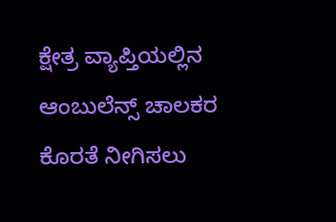ಕ್ಷೇತ್ರ ವ್ಯಾಪ್ತಿಯಲ್ಲಿನ ಆಂಬುಲೆನ್ಸ್ ಚಾಲಕರ ಕೊರತೆ ನೀಗಿಸಲು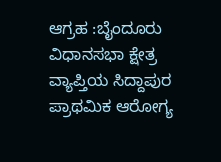ಆಗ್ರಹ :ಬೈಂದೂರು ವಿಧಾನಸಭಾ ಕ್ಷೇತ್ರ ವ್ಯಾಪ್ತಿಯ ಸಿದ್ದಾಪುರ ಪ್ರಾಥಮಿಕ ಆರೋಗ್ಯ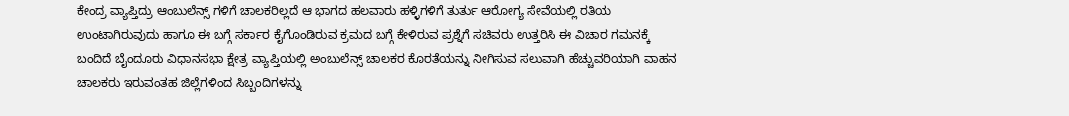ಕೇಂದ್ರ ವ್ಯಾಪ್ತಿದ್ರು ಆಂಬುಲೆನ್ಸ್ ಗಳಿಗೆ ಚಾಲಕರಿಲ್ಲದೆ ಆ ಭಾಗದ ಹಲವಾರು ಹಳ್ಳಿಗಳಿಗೆ ತುರ್ತು ಆರೋಗ್ಯ ಸೇವೆಯಲ್ಲಿ ರತಿಯ ಉಂಟಾಗಿರುವುದು ಹಾಗೂ ಈ ಬಗ್ಗೆ ಸರ್ಕಾರ ಕೈಗೊಂಡಿರುವ ಕ್ರಮದ ಬಗ್ಗೆ ಕೇಳಿರುವ ಪ್ರಶ್ನೆಗೆ ಸಚಿವರು ಉತ್ತರಿಸಿ ಈ ವಿಚಾರ ಗಮನಕ್ಕೆ ಬಂದಿದೆ ಬೈಂದೂರು ವಿಧಾನಸಭಾ ಕ್ಷೇತ್ರ ವ್ಯಾಪ್ತಿಯಲ್ಲಿ ಅಂಬುಲೆನ್ಸ್ ಚಾಲಕರ ಕೊರತೆಯನ್ನು ನೀಗಿಸುವ ಸಲುವಾಗಿ ಹೆಚ್ಚುವರಿಯಾಗಿ ವಾಹನ ಚಾಲಕರು ಇರುವಂತಹ ಜಿಲ್ಲೆಗಳಿಂದ ಸಿಬ್ಬಂದಿಗಳನ್ನು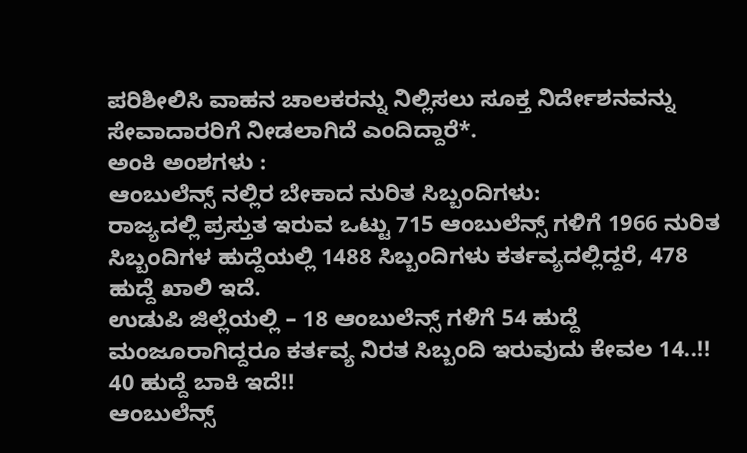ಪರಿಶೀಲಿಸಿ ವಾಹನ ಚಾಲಕರನ್ನು ನಿಲ್ಲಿಸಲು ಸೂಕ್ತ ನಿರ್ದೇಶನವನ್ನು ಸೇವಾದಾರರಿಗೆ ನೀಡಲಾಗಿದೆ ಎಂದಿದ್ದಾರೆ*.
ಅಂಕಿ ಅಂಶಗಳು :
ಆಂಬುಲೆನ್ಸ್ ನಲ್ಲಿರ ಬೇಕಾದ ನುರಿತ ಸಿಬ್ಬಂದಿಗಳು:
ರಾಜ್ಯದಲ್ಲಿ ಪ್ರಸ್ತುತ ಇರುವ ಒಟ್ಟು 715 ಆಂಬುಲೆನ್ಸ್ ಗಳಿಗೆ 1966 ನುರಿತ ಸಿಬ್ಬಂದಿಗಳ ಹುದ್ದೆಯಲ್ಲಿ 1488 ಸಿಬ್ಬಂದಿಗಳು ಕರ್ತವ್ಯದಲ್ಲಿದ್ದರೆ, 478 ಹುದ್ದೆ ಖಾಲಿ ಇದೆ.
ಉಡುಪಿ ಜಿಲ್ಲೆಯಲ್ಲಿ – 18 ಆಂಬುಲೆನ್ಸ್ ಗಳಿಗೆ 54 ಹುದ್ದೆ ಮಂಜೂರಾಗಿದ್ದರೂ ಕರ್ತವ್ಯ ನಿರತ ಸಿಬ್ಬಂದಿ ಇರುವುದು ಕೇವಲ 14..!! 40 ಹುದ್ದೆ ಬಾಕಿ ಇದೆ!!
ಆಂಬುಲೆನ್ಸ್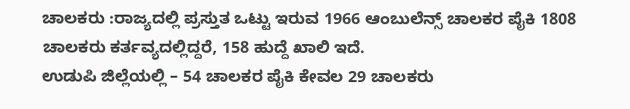ಚಾಲಕರು :ರಾಜ್ಯದಲ್ಲಿ ಪ್ರಸ್ತುತ ಒಟ್ಟು ಇರುವ 1966 ಆಂಬುಲೆನ್ಸ್ ಚಾಲಕರ ಪೈಕಿ 1808 ಚಾಲಕರು ಕರ್ತವ್ಯದಲ್ಲಿದ್ದರೆ, 158 ಹುದ್ದೆ ಖಾಲಿ ಇದೆ.
ಉಡುಪಿ ಜಿಲ್ಲೆಯಲ್ಲಿ – 54 ಚಾಲಕರ ಪೈಕಿ ಕೇವಲ 29 ಚಾಲಕರು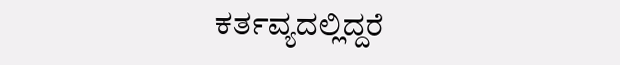ಕರ್ತವ್ಯದಲ್ಲಿದ್ದರೆ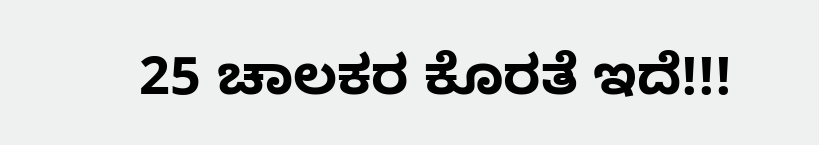25 ಚಾಲಕರ ಕೊರತೆ ಇದೆ!!!